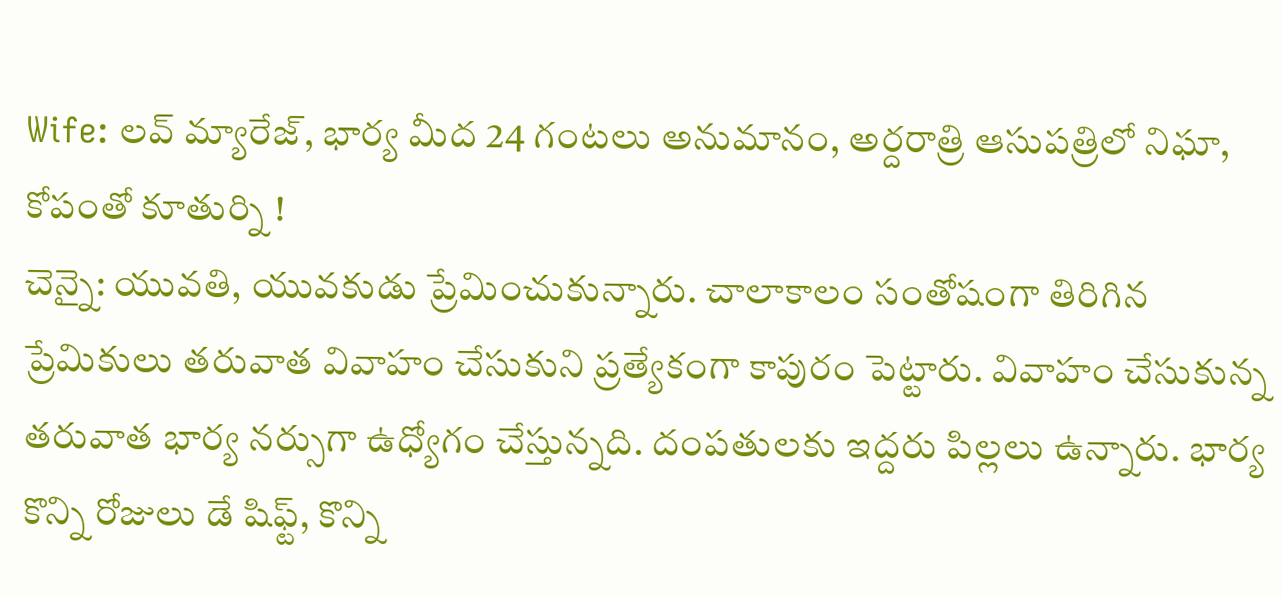Wife: లవ్ మ్యారేజ్, భార్య మీద 24 గంటలు అనుమానం, అర్దరాత్రి ఆసుపత్రిలో నిఘా, కోపంతో కూతుర్ని !
చెన్నై: యువతి, యువకుడు ప్రేమించుకున్నారు. చాలాకాలం సంతోషంగా తిరిగిన ప్రేమికులు తరువాత వివాహం చేసుకుని ప్రత్యేకంగా కాపురం పెట్టారు. వివాహం చేసుకున్న తరువాత భార్య నర్సుగా ఉధ్యోగం చేస్తున్నది. దంపతులకు ఇద్దరు పిల్లలు ఉన్నారు. భార్య కొన్ని రోజులు డే షిఫ్ట్, కొన్ని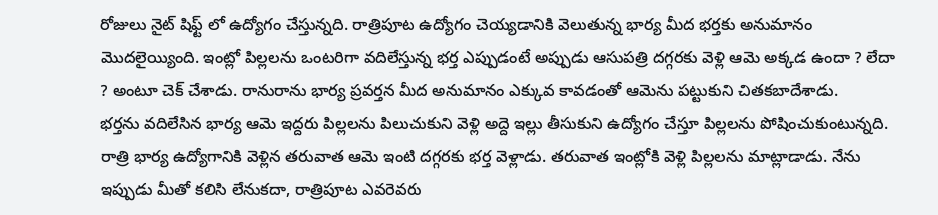రోజులు నైట్ షిఫ్ట్ లో ఉద్యోగం చేస్తున్నది. రాత్రిపూట ఉద్యోగం చెయ్యడానికి వెలుతున్న భార్య మీద భర్తకు అనుమానం మొదలైయ్యింది. ఇంట్లో పిల్లలను ఒంటరిగా వదిలేస్తున్న భర్త ఎప్పుడంటే అప్పుడు ఆసుపత్రి దగ్గరకు వెళ్లి ఆమె అక్కడ ఉందా ? లేదా ? అంటూ చెక్ చేశాడు. రానురాను భార్య ప్రవర్తన మీద అనుమానం ఎక్కువ కావడంతో ఆమెను పట్టుకుని చితకబాదేశాడు.
భర్తను వదిలేసిన భార్య ఆమె ఇద్దరు పిల్లలను పిలుచుకుని వెళ్లి అద్దె ఇల్లు తీసుకుని ఉద్యోగం చేస్తూ పిల్లలను పోషించుకుంటున్నది. రాత్రి భార్య ఉద్యోగానికి వెళ్లిన తరువాత ఆమె ఇంటి దగ్గరకు భర్త వెళ్లాడు. తరువాత ఇంట్లోకి వెళ్లి పిల్లలను మాట్లాడాడు. నేను ఇప్పుడు మీతో కలిసి లేనుకదా, రాత్రిపూట ఎవరెవరు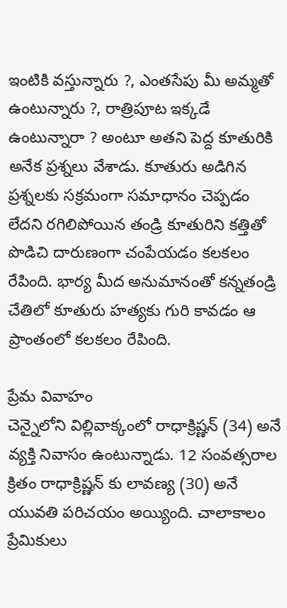ఇంటికి వస్తున్నారు ?, ఎంతసేపు మీ అమ్మతో ఉంటున్నారు ?, రాత్రిపూట ఇక్కడే ఉంటున్నారా ? అంటూ అతని పెద్ద కూతురికి అనేక ప్రశ్నలు వేశాడు. కూతురు అడిగిన ప్రశ్నలకు సక్రమంగా సమాధానం చెప్పడం లేదని రగిలిపోయిన తండ్రి కూతురిని కత్తితో పొడిచి దారుణంగా చంపేయడం కలకలం రేపింది. భార్య మీద అనుమానంతో కన్నతండ్రి చేతిలో కూతురు హత్యకు గురి కావడం ఆ ప్రాంతంలో కలకలం రేపింది.

ప్రేమ వివాహం
చెన్నైలోని విల్లివాక్కంలో రాధాక్రిష్ణన్ (34) అనే వ్యక్తి నివాసం ఉంటున్నాడు. 12 సంవత్సరాల క్రితం రాధాక్రిష్ణన్ కు లావణ్య (30) అనే యువతి పరిచయం అయ్యింది. చాలాకాలం ప్రేమికులు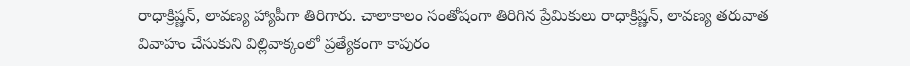రాధాక్రిష్ణన్, లావణ్య హ్యాపీగా తిరిగారు. చాలాకాలం సంతోషంగా తిరిగిన ప్రేమికులు రాధాక్రిష్ణన్, లావణ్య తరువాత వివాహం చేసుకుని విల్లివాక్కంలో ప్రత్యేకంగా కాపురం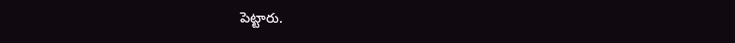పెట్టారు.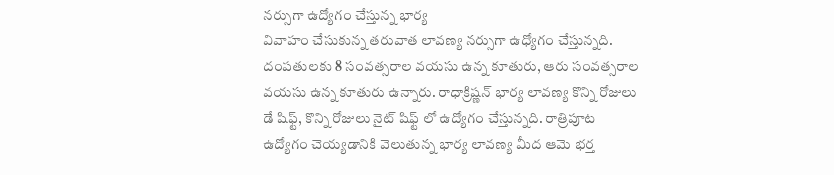నర్సుగా ఉద్యోగం చేస్తున్న భార్య
వివాహం చేసుకున్న తరువాత లావణ్య నర్సుగా ఉధ్యోగం చేస్తున్నది. దంపతులకు 8 సంవత్సరాల వయసు ఉన్న కూతురు, ఆరు సంవత్సరాల వయసు ఉన్న కూతురు ఉన్నారు. రాధాక్రిష్ణన్ భార్య లావణ్య కొన్ని రోజులు డే షిఫ్ట్, కొన్ని రోజులు నైట్ షిఫ్ట్ లో ఉద్యోగం చేస్తున్నది. రాత్రిపూట ఉద్యోగం చెయ్యడానికి వెలుతున్న భార్య లావణ్య మీద ఆమె భర్త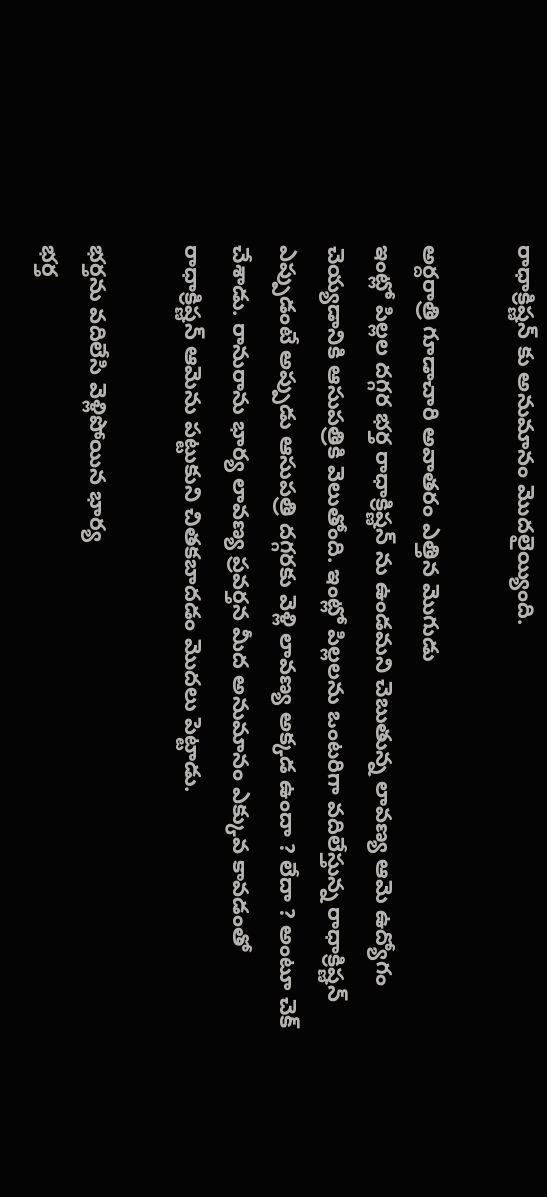రాధాక్రిష్ణన్ కు అనుమానం మొదలైయ్యింది.

అర్దరాత్రి గూడాచారి అవాతరం ఎత్తిన మొగుడు
ఇంట్లో పిల్లల దగ్గర భర్త రాధాక్రిష్ణన్ ను ఉండమని చెబుతున్న లావణ్య ఆమె ఉద్యోగం చెయ్యడానికి ఆసుపత్రికి వెలుతోంది. ఇంట్లో పిల్లలను ఒంటరిగా వదిలేస్తున్న రాధాక్రిష్ణన్ ఎప్పుడంటే అప్పుడు ఆసుపత్రి దగ్గరకు వెళ్లి లావణ్య అక్కడ ఉందా ? లేదా ? అంటూ చెక్ చేశాడు. రానురాను భార్య లావణ్య ప్రవర్తన మీద అనుమానం ఎక్కువ కావడంతో రాధాక్రిష్ణన్ ఆమెను పట్టుకుని చితకబాదడం మొదలు పెట్టాడు.

భర్తను వదిలేసి వెళ్లిపోయిన భార్య
భర్త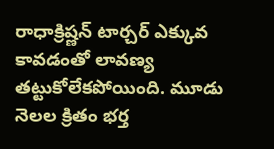రాధాక్రిష్ణన్ టార్చర్ ఎక్కువ కావడంతో లావణ్య తట్టుకోలేకపోయింది. మూడు నెలల క్రితం భర్త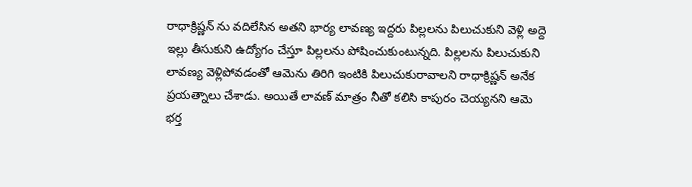రాధాక్రిష్ణన్ ను వదిలేసిన అతని భార్య లావణ్య ఇద్దరు పిల్లలను పిలుచుకుని వెళ్లి అద్దె ఇల్లు తీసుకుని ఉద్యోగం చేస్తూ పిల్లలను పోషించుకుంటున్నది. పిల్లలను పిలుచుకుని లావణ్య వెళ్లిపోవడంతో ఆమెను తిరిగి ఇంటికి పిలుచుకురావాలని రాధాక్రిష్ణన్ అనేక ప్రయత్నాలు చేశాడు. అయితే లావణ్ మాత్రం నీతో కలిసి కాపురం చెయ్యనని ఆమె భర్త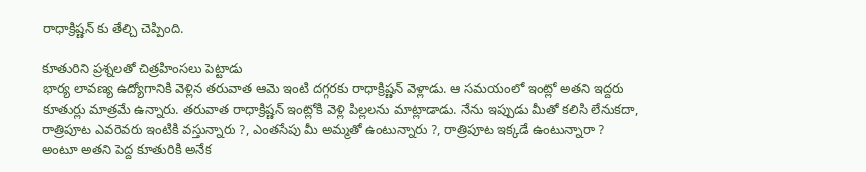రాధాక్రిష్ణన్ కు తేల్చి చెప్పింది.

కూతురిని ప్రశ్నలతో చిత్రహింసలు పెట్టాడు
భార్య లావణ్య ఉద్యోగానికి వెళ్లిన తరువాత ఆమె ఇంటి దగ్గరకు రాధాక్రిష్ణన్ వెళ్లాడు. ఆ సమయంలో ఇంట్లో అతని ఇద్దరు కూతుర్లు మాత్రమే ఉన్నారు. తరువాత రాధాక్రిష్ణన్ ఇంట్లోకి వెళ్లి పిల్లలను మాట్లాడాడు. నేను ఇప్పుడు మీతో కలిసి లేనుకదా, రాత్రిపూట ఎవరెవరు ఇంటికి వస్తున్నారు ?, ఎంతసేపు మీ అమ్మతో ఉంటున్నారు ?, రాత్రిపూట ఇక్కడే ఉంటున్నారా ? అంటూ అతని పెద్ద కూతురికి అనేక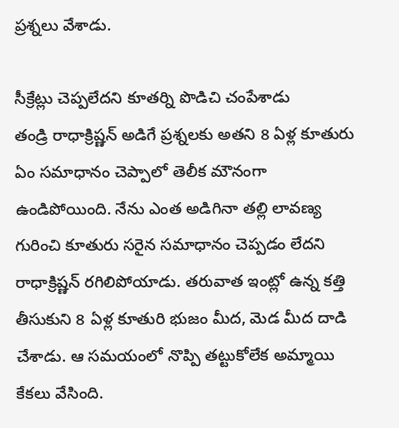ప్రశ్నలు వేశాడు.

సీక్రేట్లు చెప్పలేదని కూతర్ని పొడిచి చంపేశాడు
తండ్రి రాధాక్రిష్ణన్ అడిగే ప్రశ్నలకు అతని 8 ఏళ్ల కూతురు ఏం సమాధానం చెప్పాలో తెలీక మౌనంగా ఉండిపోయింది. నేను ఎంత అడిగినా తల్లి లావణ్య గురించి కూతురు సరైన సమాధానం చెప్పడం లేదని రాధాక్రిష్ణన్ రగిలిపోయాడు. తరువాత ఇంట్లో ఉన్న కత్తి తీసుకుని 8 ఏళ్ల కూతురి భుజం మీద, మెడ మీద దాడి చేశాడు. ఆ సమయంలో నొప్పి తట్టుకోలేక అమ్మాయి కేకలు వేసింది.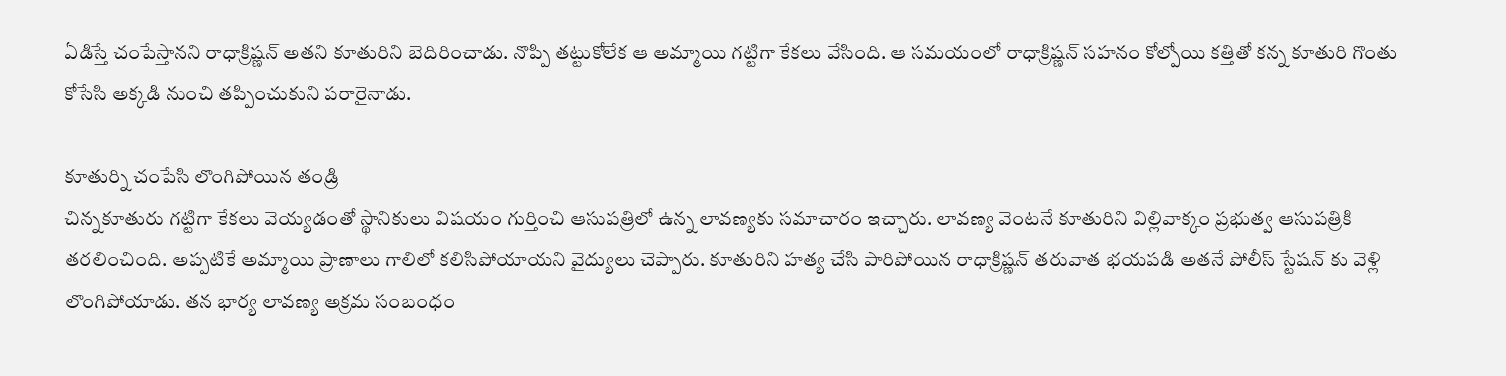ఏడిస్తే చంపేస్తానని రాధాక్రిష్ణన్ అతని కూతురిని బెదిరించాడు. నొప్పి తట్టుకోలేక ఆ అమ్మాయి గట్టిగా కేకలు వేసింది. ఆ సమయంలో రాధాక్రిష్ణన్ సహనం కోల్పోయి కత్తితో కన్న కూతురి గొంతు కోసేసి అక్కడి నుంచి తప్పించుకుని పరారైనాడు.

కూతుర్ని చంపేసి లొంగిపోయిన తండ్రి
చిన్నకూతురు గట్టిగా కేకలు వెయ్యడంతో స్థానికులు విషయం గుర్తించి ఆసుపత్రిలో ఉన్న లావణ్యకు సమాచారం ఇచ్చారు. లావణ్య వెంటనే కూతురిని విల్లివాక్కం ప్రభుత్వ ఆసుపత్రికి తరలించింది. అప్పటికే అమ్మాయి ప్రాణాలు గాలిలో కలిసిపోయాయని వైద్యులు చెప్పారు. కూతురిని హత్య చేసి పారిపోయిన రాధాక్రిష్ణన్ తరువాత భయపడి అతనే పోలీస్ స్టేషన్ కు వెళ్లి లొంగిపోయాడు. తన భార్య లావణ్య అక్రమ సంబంధం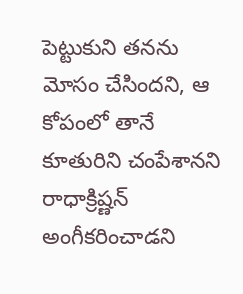పెట్టుకుని తనను మోసం చేసిందని, ఆ కోపంలో తానే కూతురిని చంపేశానని రాధాక్రిష్ణన్ అంగీకరించాడని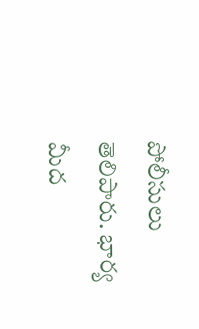పోలీసులు తెలిపారు. భార్య మీద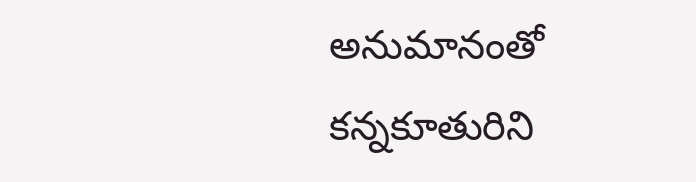అనుమానంతో కన్నకూతురిని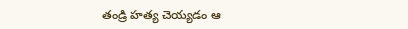తండ్రి హత్య చెయ్యడం ఆ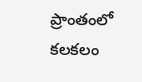ప్రాంతంలో కలకలం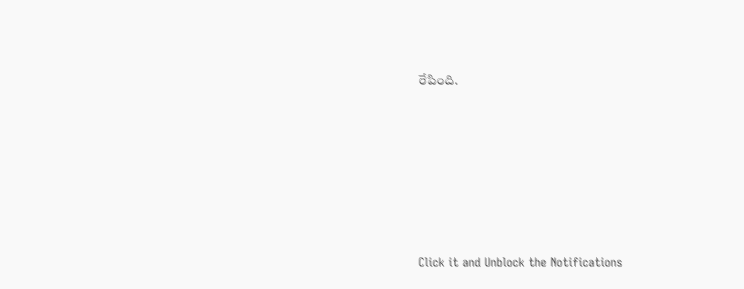రేపింది.












Click it and Unblock the Notifications